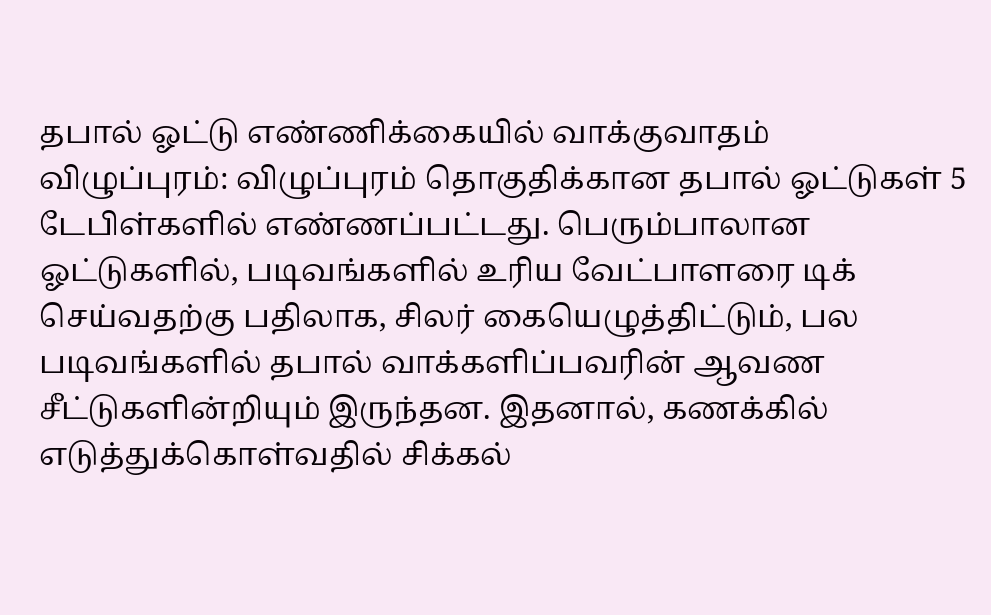தபால் ஓட்டு எண்ணிக்கையில் வாக்குவாதம்
விழுப்புரம்: விழுப்புரம் தொகுதிக்கான தபால் ஓட்டுகள் 5 டேபிள்களில் எண்ணப்பட்டது. பெரும்பாலான ஓட்டுகளில், படிவங்களில் உரிய வேட்பாளரை டிக் செய்வதற்கு பதிலாக, சிலர் கையெழுத்திட்டும், பல படிவங்களில் தபால் வாக்களிப்பவரின் ஆவண சீட்டுகளின்றியும் இருந்தன. இதனால், கணக்கில் எடுத்துக்கொள்வதில் சிக்கல்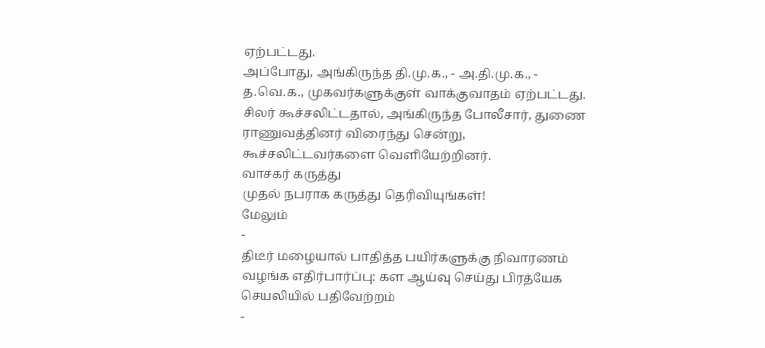ஏற்பட்டது.
அப்போது, அங்கிருந்த தி.மு.க., - அ.தி.மு.க., - த.வெ.க., முகவர்களுக்குள் வாக்குவாதம் ஏற்பட்டது. சிலர் கூச்சலிட்டதால், அங்கிருந்த போலீசார், துணை ராணுவத்தினர் விரைந்து சென்று, கூச்சலிட்டவர்களை வெளியேற்றினர்.
வாசகர் கருத்து
முதல் நபராக கருத்து தெரிவியுங்கள்!
மேலும்
-
திடீர் மழையால் பாதித்த பயிர்களுக்கு நிவாரணம் வழங்க எதிர்பார்ப்பு: கள ஆய்வு செய்து பிரத்யேக செயலியில் பதிவேற்றம்
-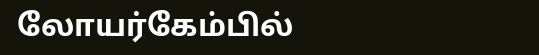லோயர்கேம்பில்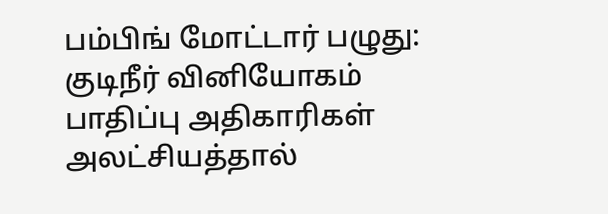பம்பிங் மோட்டார் பழுது: குடிநீர் வினியோகம் பாதிப்பு அதிகாரிகள் அலட்சியத்தால்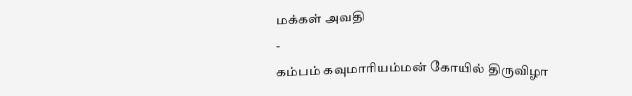மக்கள் அவதி
-
கம்பம் கவுமாரியம்மன் கோயில் திருவிழா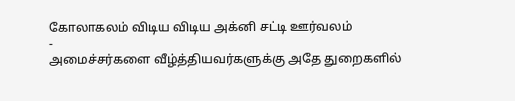கோலாகலம் விடிய விடிய அக்னி சட்டி ஊர்வலம்
-
அமைச்சர்களை வீழ்த்தியவர்களுக்கு அதே துறைகளில்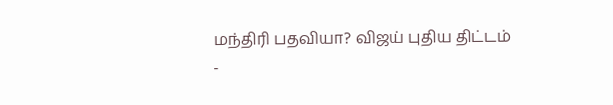மந்திரி பதவியா? விஜய் புதிய திட்டம்
-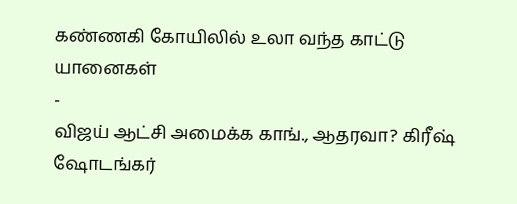கண்ணகி கோயிலில் உலா வந்த காட்டு யானைகள்
-
விஜய் ஆட்சி அமைக்க காங்., ஆதரவா? கிரீஷ் ஷோடங்கர்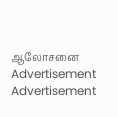ஆலோசனை
Advertisement
Advertisement